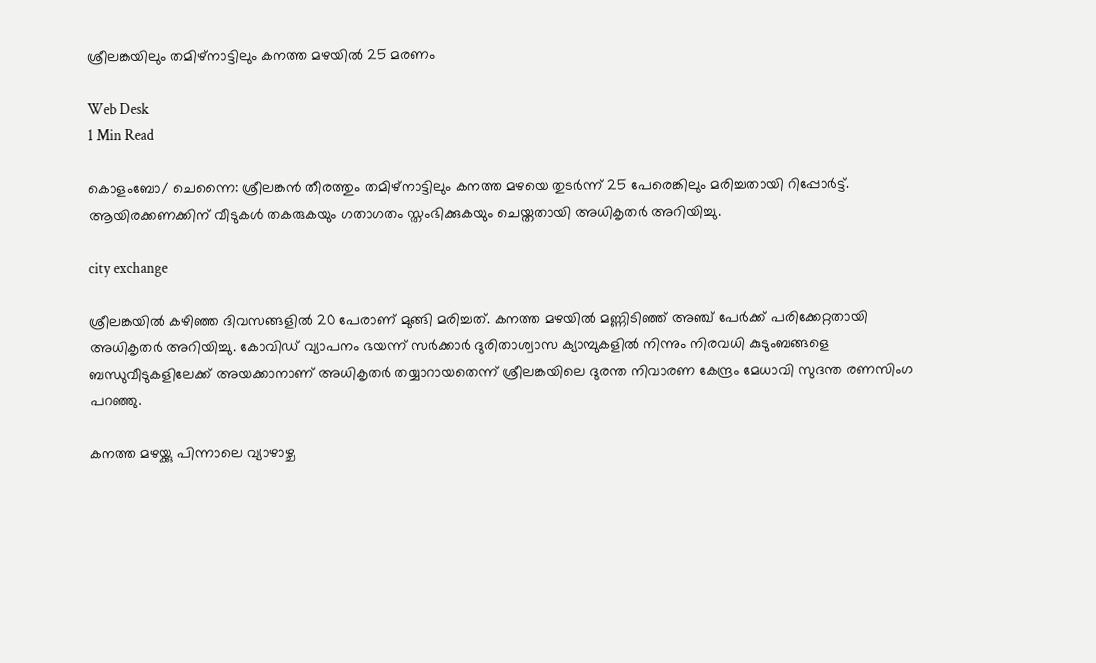ശ്രീലങ്കയിലും തമിഴ്‌നാട്ടിലും കനത്ത മഴയില്‍ 25 മരണം

Web Desk
1 Min Read

കൊളംബോ/ ചെന്നൈ: ശ്രീലങ്കന്‍ തീരത്തും തമിഴ്‌നാട്ടിലും കനത്ത മഴയെ തുടര്‍ന്ന് 25 പേരെങ്കിലും മരിച്ചതായി റിപ്പോര്‍ട്ട്. ആയിരക്കണക്കിന് വീടുകള്‍ തകരുകയും ഗതാഗതം സ്തംഭിക്കുകയും ചെയ്തതായി അധികൃതര്‍ അറിയിച്ചു.

city exchange

ശ്രീലങ്കയില്‍ കഴിഞ്ഞ ദിവസങ്ങളില്‍ 20 പേരാണ് മുങ്ങി മരിച്ചത്. കനത്ത മഴയില്‍ മണ്ണിടിഞ്ഞ് അഞ്ച് പേര്‍ക്ക് പരിക്കേറ്റതായി അധികൃതര്‍ അറിയിച്ചു. കോവിഡ് വ്യാപനം ഭയന്ന് സര്‍ക്കാര്‍ ദുരിതാശ്വാസ ക്യാമ്പുകളില്‍ നിന്നും നിരവധി കുടുംബങ്ങളെ ബന്ധുവീടുകളിലേക്ക് അയക്കാനാണ് അധികൃതര്‍ തയ്യാറായതെന്ന് ശ്രീലങ്കയിലെ ദുരന്ത നിവാരണ കേന്ദ്രം മേധാവി സുദന്ത രണസിംഗ പറഞ്ഞു.

കനത്ത മഴയ്ക്കു പിന്നാലെ വ്യാഴാഴ്ച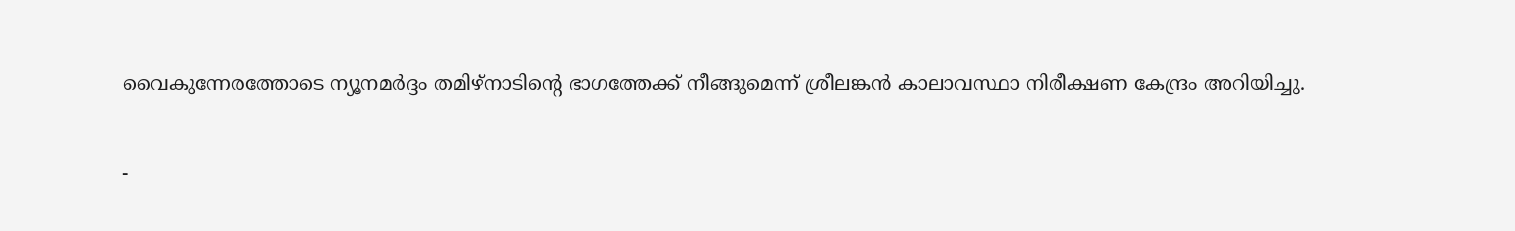വൈകുന്നേരത്തോടെ ന്യൂനമര്‍ദ്ദം തമിഴ്‌നാടിന്റെ ഭാഗത്തേക്ക് നീങ്ങുമെന്ന് ശ്രീലങ്കന്‍ കാലാവസ്ഥാ നിരീക്ഷണ കേന്ദ്രം അറിയിച്ചു.

-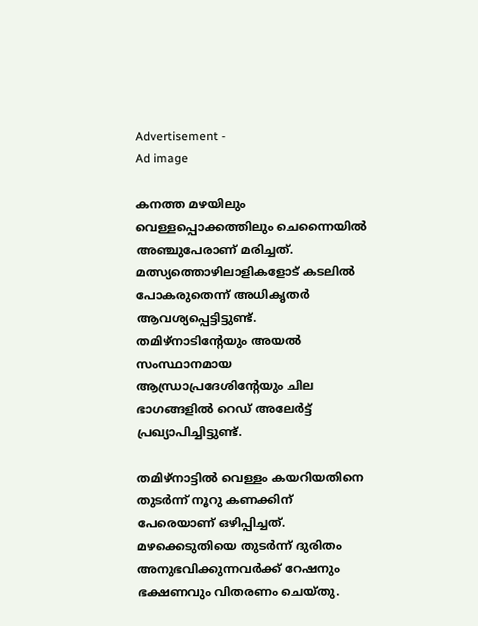Advertisement -
Ad image

കനത്ത മഴയിലും വെള്ളപ്പൊക്കത്തിലും ചെന്നൈയില്‍ അഞ്ചുപേരാണ് മരിച്ചത്. മത്സ്യത്തൊഴിലാളികളോട് കടലില്‍ പോകരുതെന്ന് അധികൃതര്‍ ആവശ്യപ്പെട്ടിട്ടുണ്ട്. തമിഴ്‌നാടിന്റേയും അയല്‍ സംസ്ഥാനമായ ആന്ധ്രാപ്രദേശിന്റേയും ചില ഭാഗങ്ങളില്‍ റെഡ് അലേര്‍ട്ട് പ്രഖ്യാപിച്ചിട്ടുണ്ട്.

തമിഴ്‌നാട്ടില്‍ വെള്ളം കയറിയതിനെ തുടര്‍ന്ന് നൂറു കണക്കിന് പേരെയാണ് ഒഴിപ്പിച്ചത്. മഴക്കെടുതിയെ തുടര്‍ന്ന് ദുരിതം അനുഭവിക്കുന്നവര്‍ക്ക് റേഷനും ഭക്ഷണവും വിതരണം ചെയ്തു.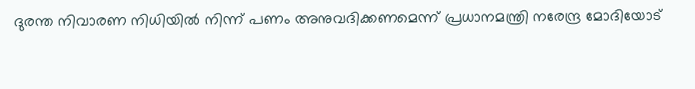ദുരന്ത നിവാരണ നിധിയില്‍ നിന്ന് പണം അനുവദിക്കണമെന്ന് പ്രധാനമന്ത്രി നരേന്ദ്ര മോദിയോട്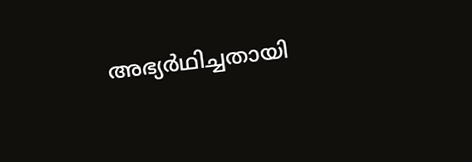അഭ്യര്‍ഥിച്ചതായി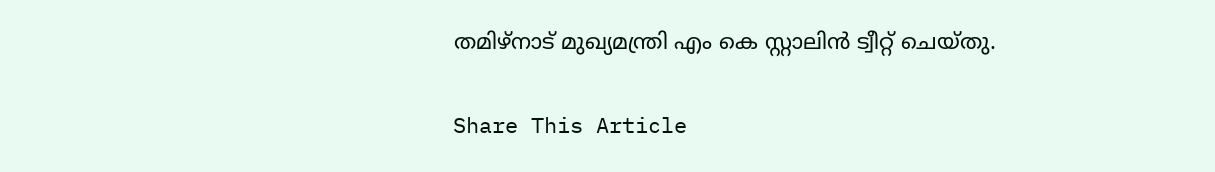തമിഴ്‌നാട് മുഖ്യമന്ത്രി എം കെ സ്റ്റാലിന്‍ ട്വീറ്റ് ചെയ്തു.

Share This Article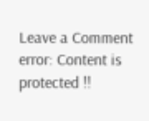Leave a Comment
error: Content is protected !!